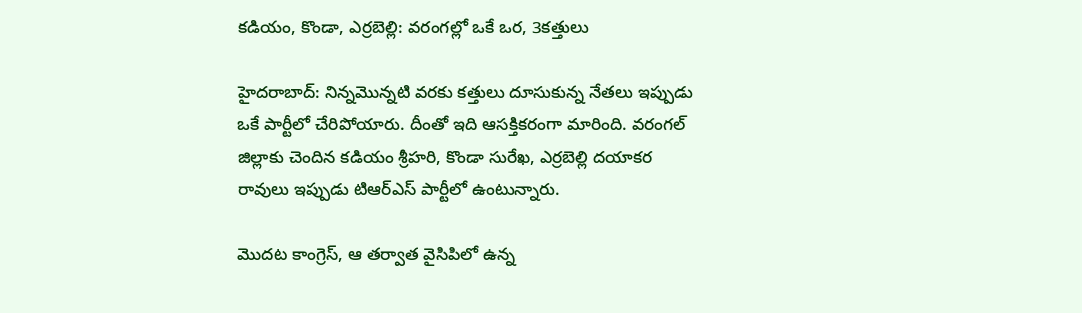కడియం, కొండా, ఎర్రబెల్లి: వరంగల్లో ఒకే ఒర, 3కత్తులు

హైదరాబాద్: నిన్నమొన్నటి వరకు కత్తులు దూసుకున్న నేతలు ఇప్పుడు ఒకే పార్టీలో చేరిపోయారు. దీంతో ఇది ఆసక్తికరంగా మారింది. వరంగల్ జిల్లాకు చెందిన కడియం శ్రీహరి, కొండా సురేఖ, ఎర్రబెల్లి దయాకర రావులు ఇప్పుడు టిఆర్ఎస్ పార్టీలో ఉంటున్నారు.

మొదట కాంగ్రెస్, ఆ తర్వాత వైసిపిలో ఉన్న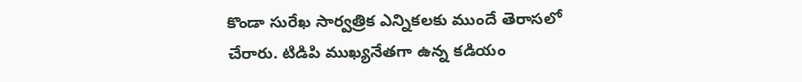కొండా సురేఖ సార్వత్రిక ఎన్నికలకు ముందే తెరాసలో చేరారు. టిడిపి ముఖ్యనేతగా ఉన్న కడియం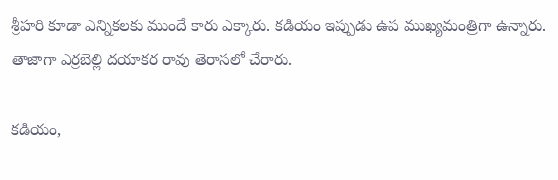శ్రీహరి కూడా ఎన్నికలకు ముందే కారు ఎక్కారు. కడియం ఇప్పుడు ఉప ముఖ్యమంత్రిగా ఉన్నారు. తాజాగా ఎర్రబెల్లి దయాకర రావు తెరాసలో చేరారు.

కడియం,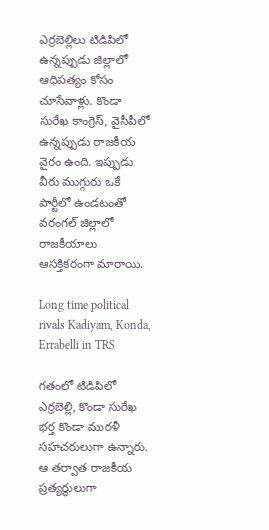ఎర్రబెల్లిలు టిడిపిలో ఉన్నప్పుడు జిల్లాలో ఆధిపత్యం కోసం చూసేవాళ్లు. కొండా సురేఖ కాంగ్రెస్, వైసీపీలో ఉన్నప్పుడు రాజకీయ వైరం ఉంది. ఇప్పుడు వీరు ముగ్గురు ఒకే పార్టీలో ఉండటంతో వరంగల్ జిల్లాలో రాజకీయాలు ఆసక్తికరంగా మారాయి.

Long time political rivals Kadiyam, Konda, Errabelli in TRS

గతంలో టిడిపిలో ఎర్రబెల్లి, కొండా సురేఖ భర్త కొండా మురళీ సహచరులుగా ఉన్నారు. ఆ తర్వాత రాజకీయ ప్రత్యర్థులుగా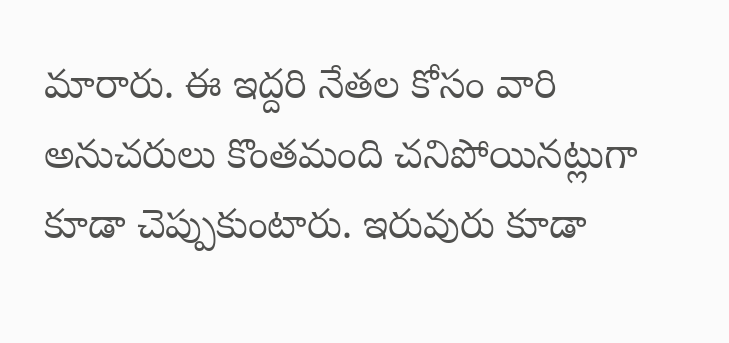మారారు. ఈ ఇద్దరి నేతల కోసం వారి అనుచరులు కొంతమంది చనిపోయినట్లుగా కూడా చెప్పుకుంటారు. ఇరువురు కూడా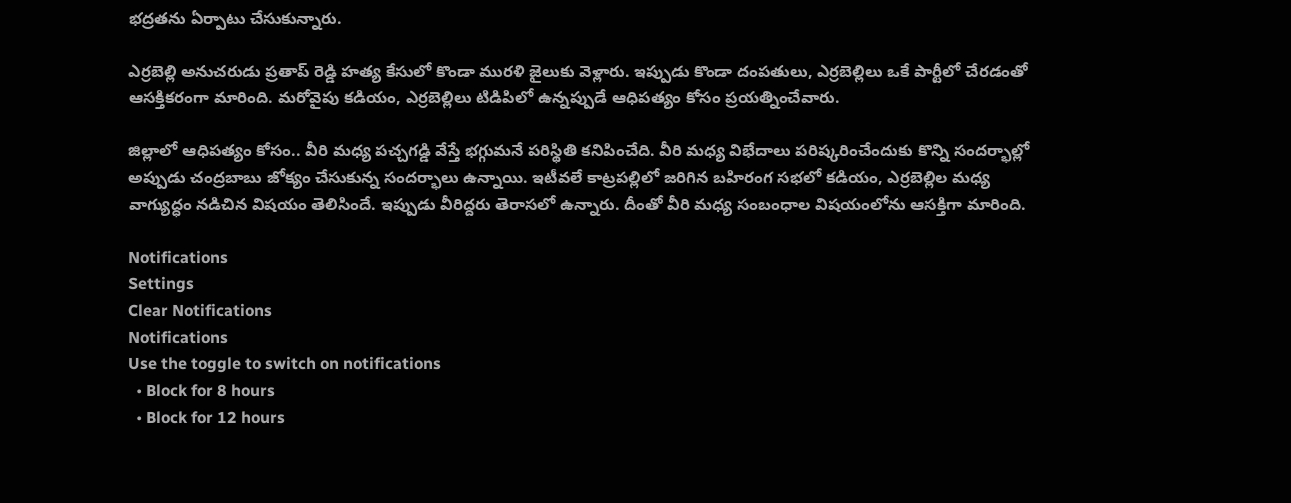భద్రతను ఏర్పాటు చేసుకున్నారు.

ఎర్రబెల్లి అనుచరుడు ప్రతాప్ రెడ్డి హత్య కేసులో కొండా మురళి జైలుకు వెళ్లారు. ఇప్పుడు కొండా దంపతులు, ఎర్రబెల్లిలు ఒకే పార్టీలో చేరడంతో ఆసక్తికరంగా మారింది. మరోవైపు కడియం, ఎర్రబెల్లిలు టిడిపిలో ఉన్నప్పుడే ఆధిపత్యం కోసం ప్రయత్నించేవారు.

జిల్లాలో ఆధిపత్యం కోసం.. వీరి మధ్య పచ్చగడ్డి వేస్తే భగ్గుమనే పరిస్థితి కనిపించేది. వీరి మధ్య విభేదాలు పరిష్కరించేందుకు కొన్ని సందర్భాల్లో అప్పుడు చంద్రబాబు జోక్యం చేసుకున్న సందర్భాలు ఉన్నాయి. ఇటీవలే కాట్రపల్లిలో జరిగిన బహిరంగ సభలో కడియం, ఎర్రబెల్లిల మధ్య వాగ్యుద్ధం నడిచిన విషయం తెలిసిందే. ఇప్పుడు వీరిద్దరు తెరాసలో ఉన్నారు. దీంతో వీరి మధ్య సంబంధాల విషయంలోను ఆసక్తిగా మారింది.

Notifications
Settings
Clear Notifications
Notifications
Use the toggle to switch on notifications
  • Block for 8 hours
  • Block for 12 hours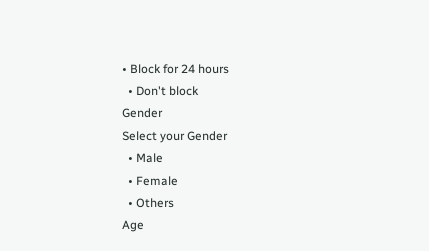• Block for 24 hours
  • Don't block
Gender
Select your Gender
  • Male
  • Female
  • Others
Age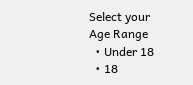Select your Age Range
  • Under 18
  • 18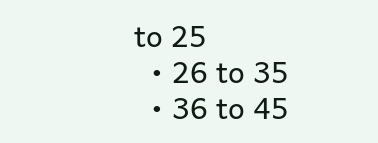to 25
  • 26 to 35
  • 36 to 45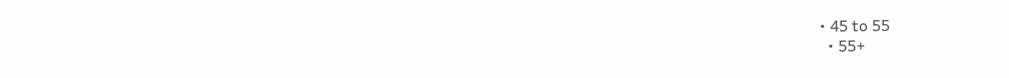• 45 to 55
  • 55+